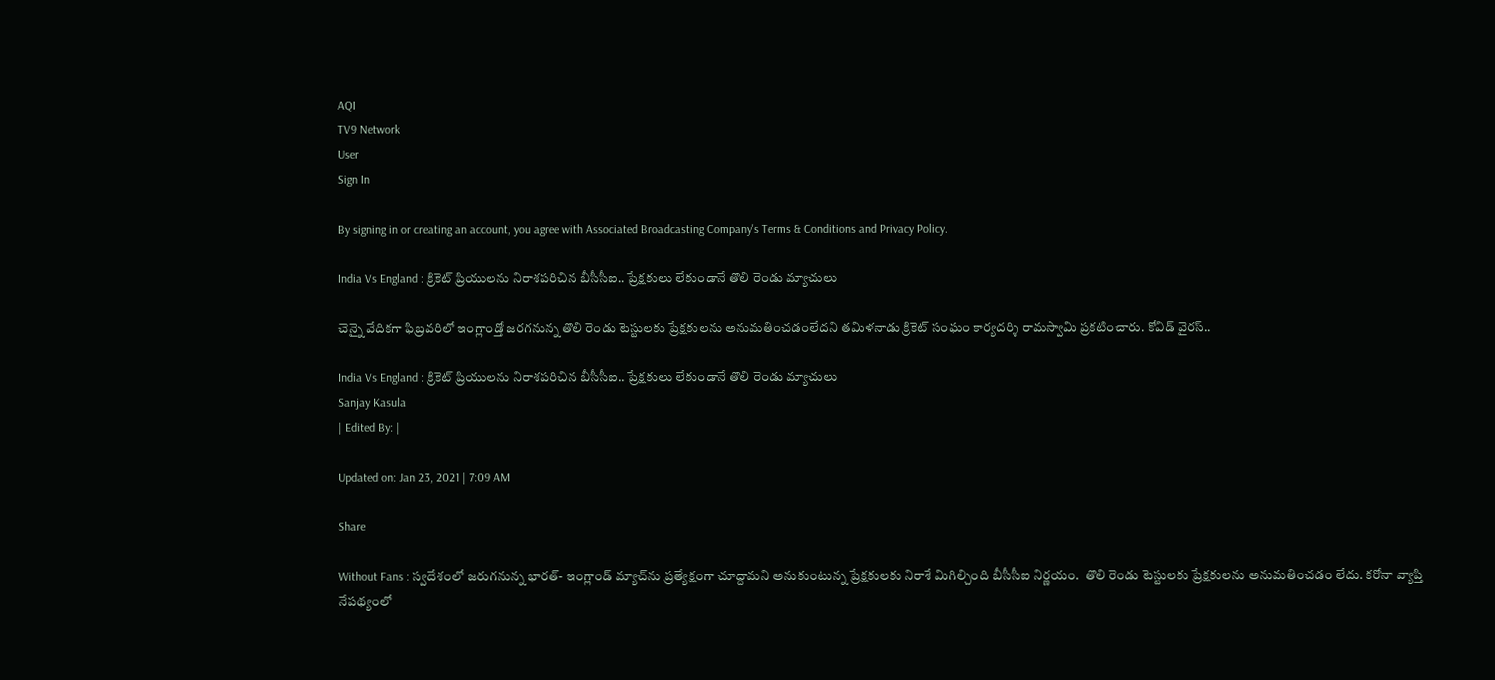AQI
TV9 Network
User
Sign In

By signing in or creating an account, you agree with Associated Broadcasting Company's Terms & Conditions and Privacy Policy.

India Vs England : క్రికెట్ ప్రియులను నిరాశపరిచిన బీసీసీఐ.. ప్రేక్షకులు లేకుండానే తొలి రెండు మ్యాచులు

చెన్నై వేదికగా ఫిబ్రవరిలో ఇంగ్లాండ్తో జరగనున్న తొలి రెండు టెస్టులకు ప్రేక్షకులను అనుమతించడంలేదని తమిళనాడు క్రికెట్ సంఘం కార్యదర్శి రామస్వామి ప్రకటించారు. కోవిడ్ వైరస్..

India Vs England : క్రికెట్ ప్రియులను నిరాశపరిచిన బీసీసీఐ.. ప్రేక్షకులు లేకుండానే తొలి రెండు మ్యాచులు
Sanjay Kasula
| Edited By: |

Updated on: Jan 23, 2021 | 7:09 AM

Share

Without Fans : స్వదేశంలో జరుగనున్న భారత్- ఇంగ్లాండ్ మ్యాచ్‌ను ప్రత్యేక్షంగా చూద్దామని అనుకుంటున్న ప్రేక్షకులకు నిరాశే మిగిల్చింది బీసీసీఐ నిర్ణయం.  తొలి రెండు టెస్టులకు ప్రేక్షకులను అనుమతించడం లేదు. కరోనా వ్యాప్తి నేపథ్యంలో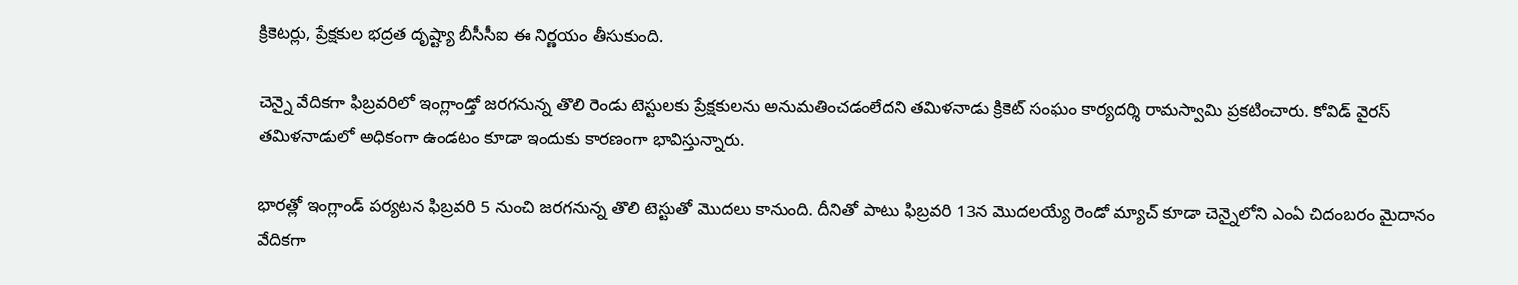క్రికెటర్లు, ప్రేక్షకుల భద్రత దృష్ట్యా బీసీసీఐ ఈ నిర్ణయం తీసుకుంది.

చెన్నై వేదికగా ఫిబ్రవరిలో ఇంగ్లాండ్తో జరగనున్న తొలి రెండు టెస్టులకు ప్రేక్షకులను అనుమతించడంలేదని తమిళనాడు క్రికెట్ సంఘం కార్యదర్శి రామస్వామి ప్రకటించారు. కోవిడ్ వైరస్  తమిళనాడులో అధికంగా ఉండటం కూడా ఇందుకు కారణంగా భావిస్తున్నారు.

భారత్లో ఇంగ్లాండ్ పర్యటన ఫిబ్రవరి 5 నుంచి జరగనున్న తొలి టెస్టుతో మొదలు కానుంది. దీనితో పాటు ఫిబ్రవరి 13న మొదలయ్యే రెండో మ్యాచ్ కూడా చెన్నైలోని ఎంఏ చిదంబరం మైదానం వేదికగా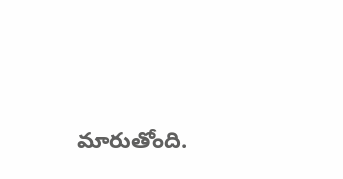మారుతోంది.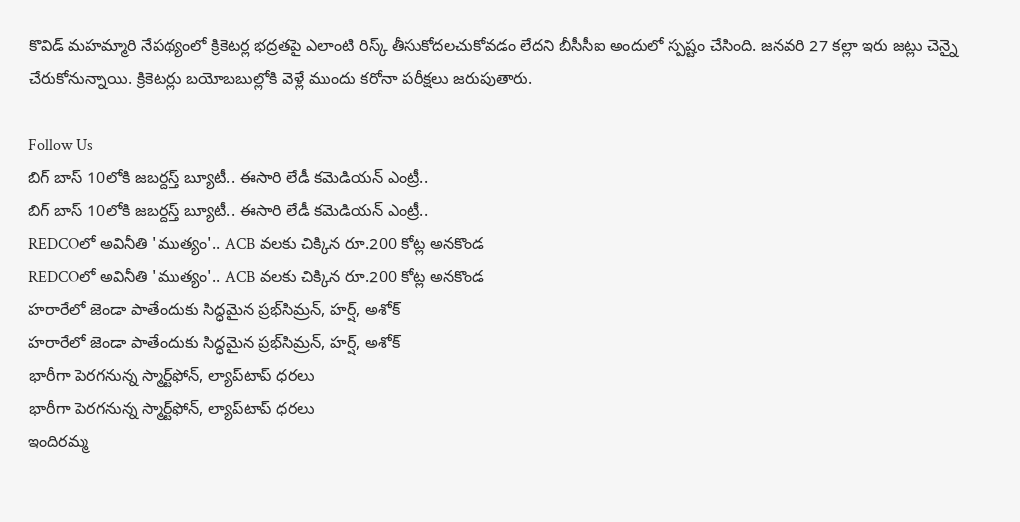కొవిడ్ మహమ్మారి నేపథ్యంలో క్రికెటర్ల భద్రతపై ఎలాంటి రిస్క్ తీసుకోదలచుకోవడం లేదని బీసీసీఐ అందులో స్పష్టం చేసింది. జనవరి 27 కల్లా ఇరు జట్లు చెన్నై చేరుకోనున్నాయి. క్రికెటర్లు బయోబబుల్లోకి వెళ్లే ముందు కరోనా పరీక్షలు జరుపుతారు.

Follow Us
బిగ్ బాస్ 10లోకి జబర్దస్త్ బ్యూటీ.. ఈసారి లేడీ కమెడియన్ ఎంట్రీ..
బిగ్ బాస్ 10లోకి జబర్దస్త్ బ్యూటీ.. ఈసారి లేడీ కమెడియన్ ఎంట్రీ..
REDCOలో అవినీతి 'ముత్యం'.. ACB వలకు చిక్కిన రూ.200 కోట్ల అనకొండ
REDCOలో అవినీతి 'ముత్యం'.. ACB వలకు చిక్కిన రూ.200 కోట్ల అనకొండ
హరారేలో జెండా పాతేందుకు సిద్ధమైన ప్రభ్‌సిమ్రన్, హర్ష్, అశోక్
హరారేలో జెండా పాతేందుకు సిద్ధమైన ప్రభ్‌సిమ్రన్, హర్ష్, అశోక్
భారీగా పెరగనున్న స్మార్ట్‌ఫోన్, ల్యాప్‌టాప్ ధరలు
భారీగా పెరగనున్న స్మార్ట్‌ఫోన్, ల్యాప్‌టాప్ ధరలు
ఇందిరమ్మ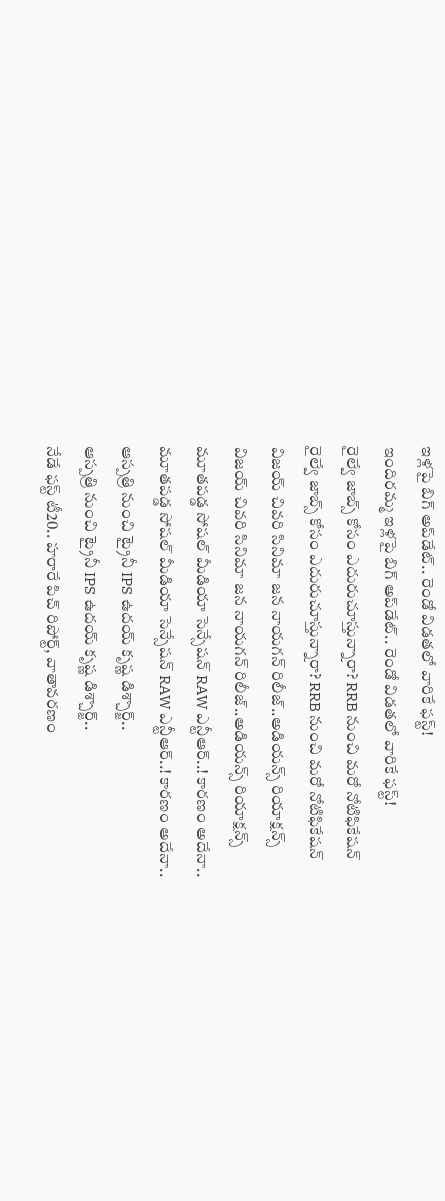ఇళ్లపై బిగ్‌ అప్‌డేట్.. రెండో విడతలో వారికే ఫస్ట్!
ఇందిరమ్మ ఇళ్లపై బిగ్‌ అప్‌డేట్.. రెండో విడతలో వారికే ఫస్ట్!
రైల్వే జాబ్స్‌ కోసం ఎదురుచూస్తున్నారా? RRB నుంచి మరో నోటిఫికేషన్
రైల్వే జాబ్స్‌ కోసం ఎదురుచూస్తున్నారా? RRB నుంచి మరో నోటిఫికేషన్
విజయ్ చివరి సినిమా జన నాయగన్ రిలీజ్..అడియన్స్ రియాక్షన్స్
విజయ్ చివరి సినిమా జన నాయగన్ రిలీజ్..అడియన్స్ రియాక్షన్స్
మూతపడ్డ సోషల్ మీడియా సెన్సేషన్‌ RAW ఎన్టీఆర్..! కారణం అదేనా..
మూతపడ్డ సోషల్ మీడియా సెన్సేషన్‌ RAW ఎన్టీఆర్..! కారణం అదేనా..
ఆస్పత్రి నుంచి ట్రైనీ IPS ఉదయ్‌ కృష్ణ డిశ్చార్జ్..
ఆస్పత్రి నుంచి ట్రైనీ IPS ఉదయ్‌ కృష్ణ డిశ్చార్జ్..
నేడే ఫస్ట్ టీ20.. హరారే పిచ్ రిపోర్ట్, వాతావరణం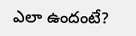ఎలా ఉందంటే?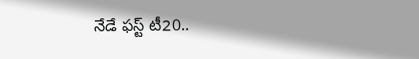నేడే ఫస్ట్ టీ20..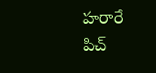హరారే పిచ్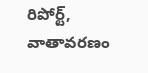రిపోర్ట్, వాతావరణం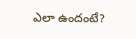ఎలా ఉందంటే?